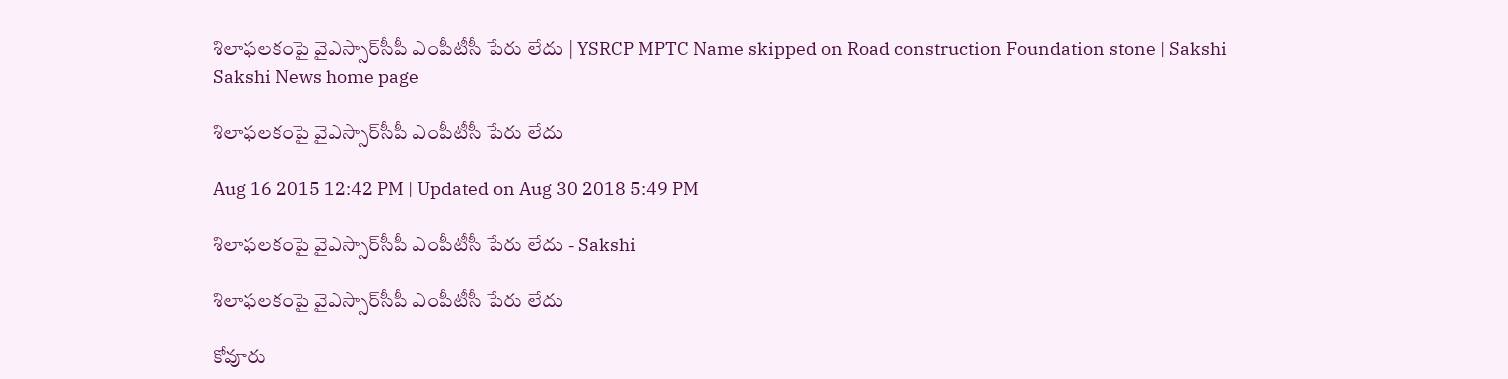శిలాఫలకంపై వైఎస్సార్‌సీపీ ఎంపీటీసీ పేరు లేదు | YSRCP MPTC Name skipped on Road construction Foundation stone | Sakshi
Sakshi News home page

శిలాఫలకంపై వైఎస్సార్‌సీపీ ఎంపీటీసీ పేరు లేదు

Aug 16 2015 12:42 PM | Updated on Aug 30 2018 5:49 PM

శిలాఫలకంపై వైఎస్సార్‌సీపీ ఎంపీటీసీ పేరు లేదు - Sakshi

శిలాఫలకంపై వైఎస్సార్‌సీపీ ఎంపీటీసీ పేరు లేదు

కోవూరు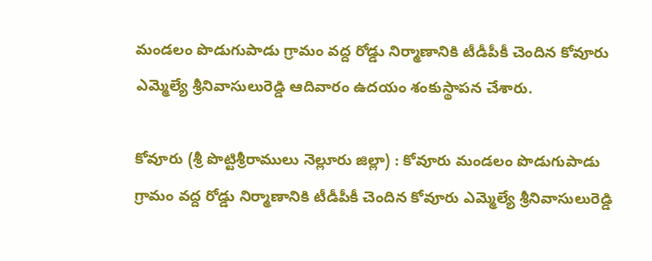మండలం పొడుగుపాడు గ్రామం వద్ద రోడ్డు నిర్మాణానికి టీడీపీకీ చెందిన కోవూరు ఎమ్మెల్యే శ్రీనివాసులురెడ్డి ఆదివారం ఉదయం శంకుస్థాపన చేశారు.

కోవూరు (శ్రీ పొట్టిశ్రీరాములు నెల్లూరు జిల్లా) : కోవూరు మండలం పొడుగుపాడు గ్రామం వద్ద రోడ్డు నిర్మాణానికి టీడీపీకీ చెందిన కోవూరు ఎమ్మెల్యే శ్రీనివాసులురెడ్డి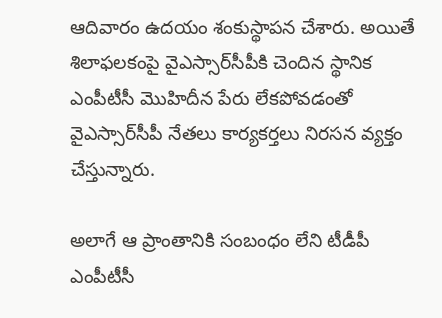ఆదివారం ఉదయం శంకుస్థాపన చేశారు. అయితే శిలాఫలకంపై వైఎస్సార్‌సీపీకి చెందిన స్థానిక ఎంపీటీసీ మొహిదీన పేరు లేకపోవడంతో వైఎస్సార్‌సీపీ నేతలు కార్యకర్తలు నిరసన వ్యక్తం చేస్తున్నారు.

అలాగే ఆ ప్రాంతానికి సంబంధం లేని టీడీపీ ఎంపీటీసీ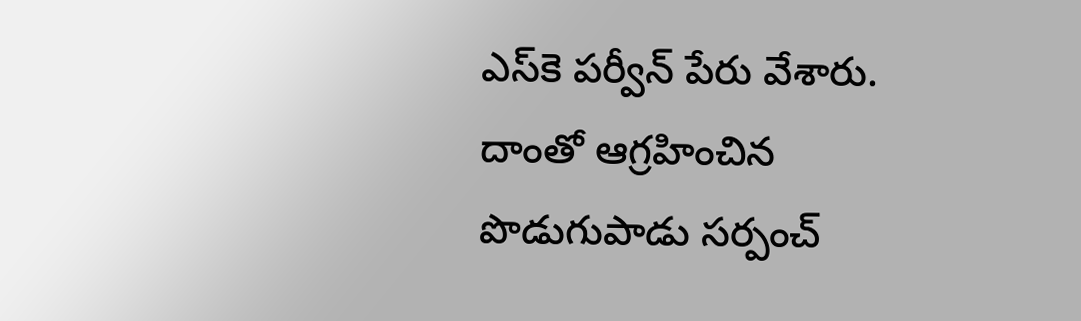ఎస్‌కె పర్వీన్ పేరు వేశారు. దాంతో ఆగ్రహించిన పొడుగుపాడు సర్పంచ్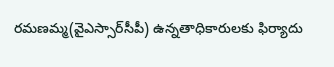రమణమ్మ(వైఎస్సార్‌సీపీ) ఉన్నతాధికారులకు ఫిర్యాదు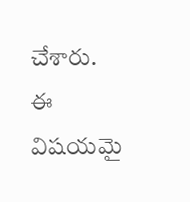చేశారు. ఈ విషయమై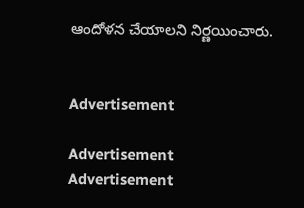ఆందోళన చేయాలని నిర్ణయించారు.


Advertisement

Advertisement
Advertisement